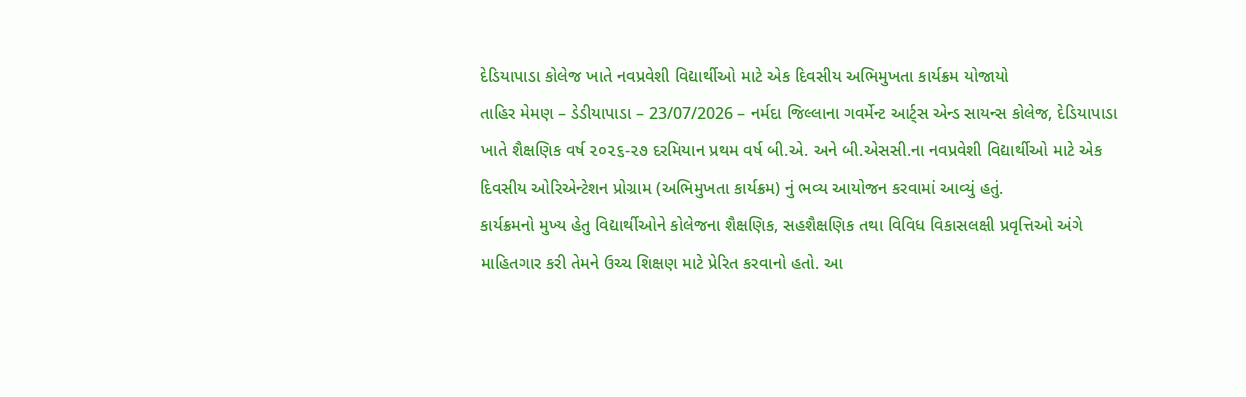દેડિયાપાડા કોલેજ ખાતે નવપ્રવેશી વિદ્યાર્થીઓ માટે એક દિવસીય અભિમુખતા કાર્યક્રમ યોજાયો
તાહિર મેમણ – ડેડીયાપાડા – 23/07/2026 – નર્મદા જિલ્લાના ગવર્મેન્ટ આર્ટ્સ એન્ડ સાયન્સ કોલેજ, દેડિયાપાડા ખાતે શૈક્ષણિક વર્ષ ૨૦૨૬-૨૭ દરમિયાન પ્રથમ વર્ષ બી.એ. અને બી.એસસી.ના નવપ્રવેશી વિદ્યાર્થીઓ માટે એક દિવસીય ઓરિએન્ટેશન પ્રોગ્રામ (અભિમુખતા કાર્યક્રમ) નું ભવ્ય આયોજન કરવામાં આવ્યું હતું.
કાર્યક્રમનો મુખ્ય હેતુ વિદ્યાર્થીઓને કોલેજના શૈક્ષણિક, સહશૈક્ષણિક તથા વિવિધ વિકાસલક્ષી પ્રવૃત્તિઓ અંગે માહિતગાર કરી તેમને ઉચ્ચ શિક્ષણ માટે પ્રેરિત કરવાનો હતો. આ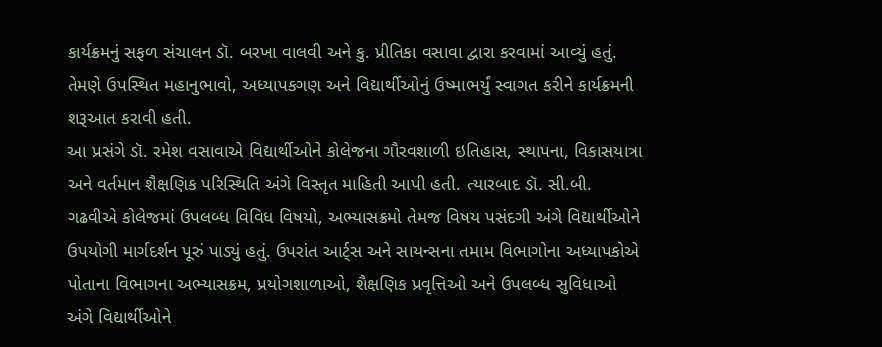કાર્યક્રમનું સફળ સંચાલન ડૉ. બરખા વાલવી અને કુ. પ્રીતિકા વસાવા દ્વારા કરવામાં આવ્યું હતું. તેમણે ઉપસ્થિત મહાનુભાવો, અધ્યાપકગણ અને વિદ્યાર્થીઓનું ઉષ્માભર્યું સ્વાગત કરીને કાર્યક્રમની શરૂઆત કરાવી હતી.
આ પ્રસંગે ડૉ. રમેશ વસાવાએ વિદ્યાર્થીઓને કોલેજના ગૌરવશાળી ઇતિહાસ, સ્થાપના, વિકાસયાત્રા અને વર્તમાન શૈક્ષણિક પરિસ્થિતિ અંગે વિસ્તૃત માહિતી આપી હતી. ત્યારબાદ ડૉ. સી.બી. ગઢવીએ કોલેજમાં ઉપલબ્ધ વિવિધ વિષયો, અભ્યાસક્રમો તેમજ વિષય પસંદગી અંગે વિદ્યાર્થીઓને ઉપયોગી માર્ગદર્શન પૂરું પાડ્યું હતું. ઉપરાંત આર્ટ્સ અને સાયન્સના તમામ વિભાગોના અધ્યાપકોએ પોતાના વિભાગના અભ્યાસક્રમ, પ્રયોગશાળાઓ, શૈક્ષણિક પ્રવૃત્તિઓ અને ઉપલબ્ધ સુવિધાઓ અંગે વિદ્યાર્થીઓને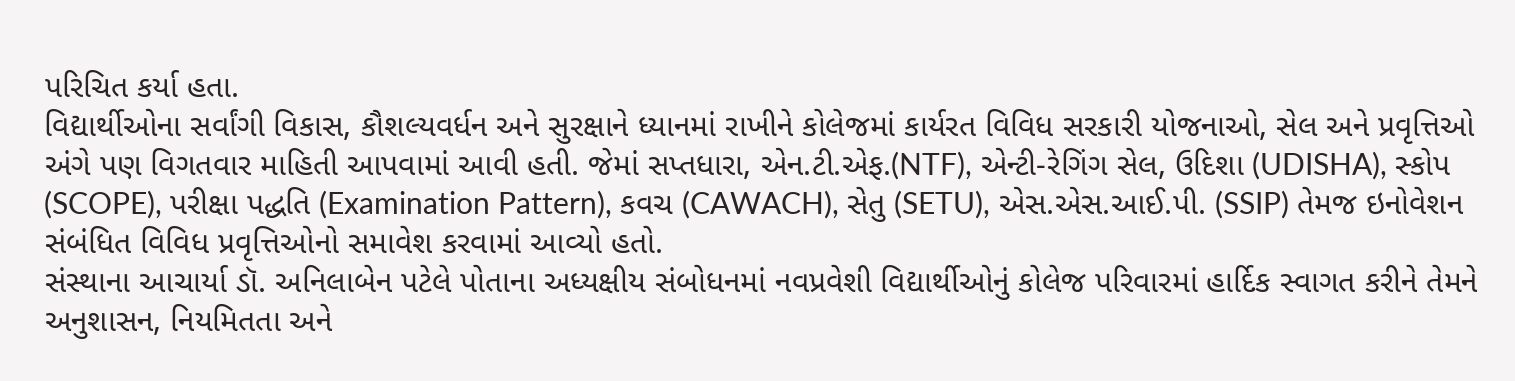પરિચિત કર્યા હતા.
વિદ્યાર્થીઓના સર્વાંગી વિકાસ, કૌશલ્યવર્ધન અને સુરક્ષાને ધ્યાનમાં રાખીને કોલેજમાં કાર્યરત વિવિધ સરકારી યોજનાઓ, સેલ અને પ્રવૃત્તિઓ અંગે પણ વિગતવાર માહિતી આપવામાં આવી હતી. જેમાં સપ્તધારા, એન.ટી.એફ.(NTF), એન્ટી-રેગિંગ સેલ, ઉદિશા (UDISHA), સ્કોપ (SCOPE), પરીક્ષા પદ્ધતિ (Examination Pattern), કવચ (CAWACH), સેતુ (SETU), એસ.એસ.આઈ.પી. (SSIP) તેમજ ઇનોવેશન સંબંધિત વિવિધ પ્રવૃત્તિઓનો સમાવેશ કરવામાં આવ્યો હતો.
સંસ્થાના આચાર્યા ડૉ. અનિલાબેન પટેલે પોતાના અધ્યક્ષીય સંબોધનમાં નવપ્રવેશી વિદ્યાર્થીઓનું કોલેજ પરિવારમાં હાર્દિક સ્વાગત કરીને તેમને અનુશાસન, નિયમિતતા અને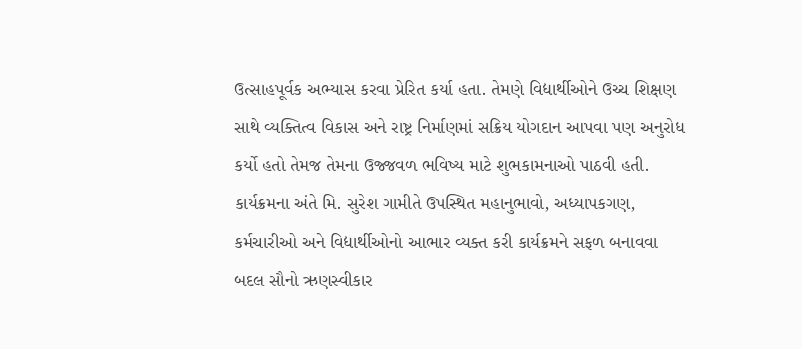ઉત્સાહપૂર્વક અભ્યાસ કરવા પ્રેરિત કર્યા હતા. તેમણે વિદ્યાર્થીઓને ઉચ્ચ શિક્ષણ સાથે વ્યક્તિત્વ વિકાસ અને રાષ્ટ્ર નિર્માણમાં સક્રિય યોગદાન આપવા પણ અનુરોધ કર્યો હતો તેમજ તેમના ઉજ્જવળ ભવિષ્ય માટે શુભકામનાઓ પાઠવી હતી.
કાર્યક્રમના અંતે મિ. સુરેશ ગામીતે ઉપસ્થિત મહાનુભાવો, અધ્યાપકગણ, કર્મચારીઓ અને વિદ્યાર્થીઓનો આભાર વ્યક્ત કરી કાર્યક્રમને સફળ બનાવવા બદલ સૌનો ઋણસ્વીકાર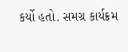કર્યો હતો. સમગ્ર કાર્યક્રમ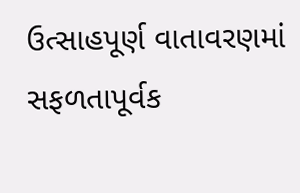ઉત્સાહપૂર્ણ વાતાવરણમાં સફળતાપૂર્વક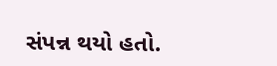સંપન્ન થયો હતો.